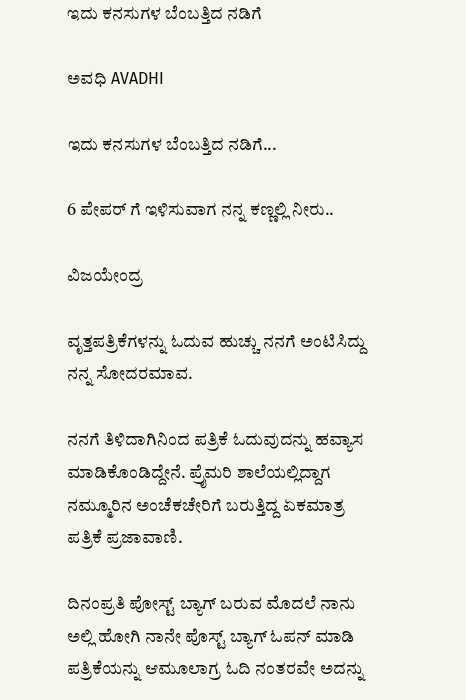ಇದು ಕನಸುಗಳ ಬೆಂಬತ್ತಿದ ನಡಿಗೆ‍

ಅವಧಿ AVADHI

ಇದು ಕನಸುಗಳ ಬೆಂಬತ್ತಿದ ನಡಿಗೆ...

6 ಪೇಪರ್ ಗೆ ಇಳಿಸುವಾಗ ನನ್ನ ಕಣ್ಣಲ್ಲಿ ನೀರು..

ವಿಜಯೇಂದ್ರ

ವೃತ್ತಪತ್ರಿಕೆಗಳನ್ನು ಓದುವ ಹುಚ್ಚು ನನಗೆ ಅಂಟಿಸಿದ್ದು ನನ್ನ ಸೋದರಮಾವ‌.

ನನಗೆ ತಿಳಿದಾಗಿನಿಂದ ಪತ್ರಿಕೆ ಓದುವುದನ್ನು ಹವ್ಯಾಸ ಮಾಡಿಕೊಂಡಿದ್ದೇನೆ. ಪ್ರೈಮರಿ ಶಾಲೆಯಲ್ಲಿದ್ದಾಗ ನಮ್ಮೂರಿನ ಅಂಚೆಕಚೇರಿಗೆ ಬರುತ್ತಿದ್ದ ಏಕಮಾತ್ರ ಪತ್ರಿಕೆ ಪ್ರಜಾವಾಣಿ.

ದಿನಂಪ್ರತಿ ಪೋಸ್ಟ್ ಬ್ಯಾಗ್ ಬರುವ ಮೊದಲೆ ನಾನು ಅಲ್ಲಿ ಹೋಗಿ ನಾನೇ ಪೊಸ್ಟ್ ಬ್ಯಾಗ್ ಓಪನ್ ಮಾಡಿ ಪತ್ರಿಕೆಯನ್ನು ಆಮೂಲಾಗ್ರ ಓದಿ ನಂತರವೇ ಅದನ್ನು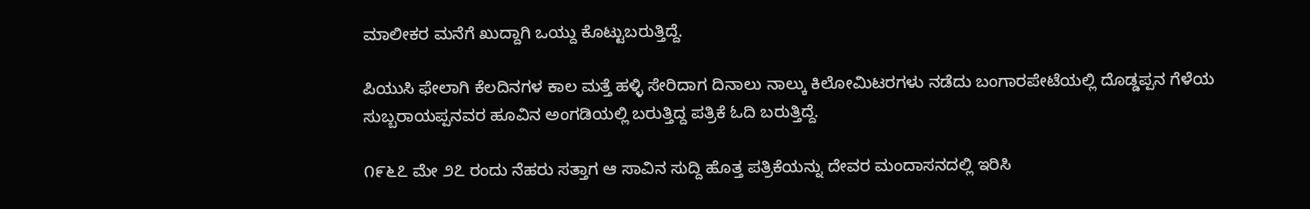ಮಾಲೀಕರ ಮನೆಗೆ ಖುದ್ದಾಗಿ ಒಯ್ದು ಕೊಟ್ಟುಬರುತ್ತಿದ್ದೆ.

ಪಿಯುಸಿ ಫೇಲಾಗಿ ಕೆಲದಿನಗಳ ಕಾಲ‌ ಮತ್ತೆ ಹಳ್ಳಿ ಸೇರಿದಾಗ ದಿನಾಲು ನಾಲ್ಕು ಕಿಲೋಮಿಟರಗಳು ನಡೆದು ಬಂಗಾರಪೇಟೆಯಲ್ಲಿ ದೊಡ್ಡಪ್ಪನ ಗೆಳೆಯ ಸುಬ್ಬರಾಯಪ್ಪನವರ ಹೂವಿನ ಅಂಗಡಿಯಲ್ಲಿ ಬರುತ್ತಿದ್ದ ಪತ್ರಿಕೆ ಓದಿ ಬರುತ್ತಿದ್ದೆ.

೧೯೬೭ ಮೇ ೨೭ ರಂದು ನೆಹರು ಸತ್ತಾಗ ಆ ಸಾವಿನ ಸುದ್ದಿ ಹೊತ್ತ ಪತ್ರಿಕೆಯನ್ನು ದೇವರ ಮಂದಾಸನದಲ್ಲಿ ಇರಿಸಿ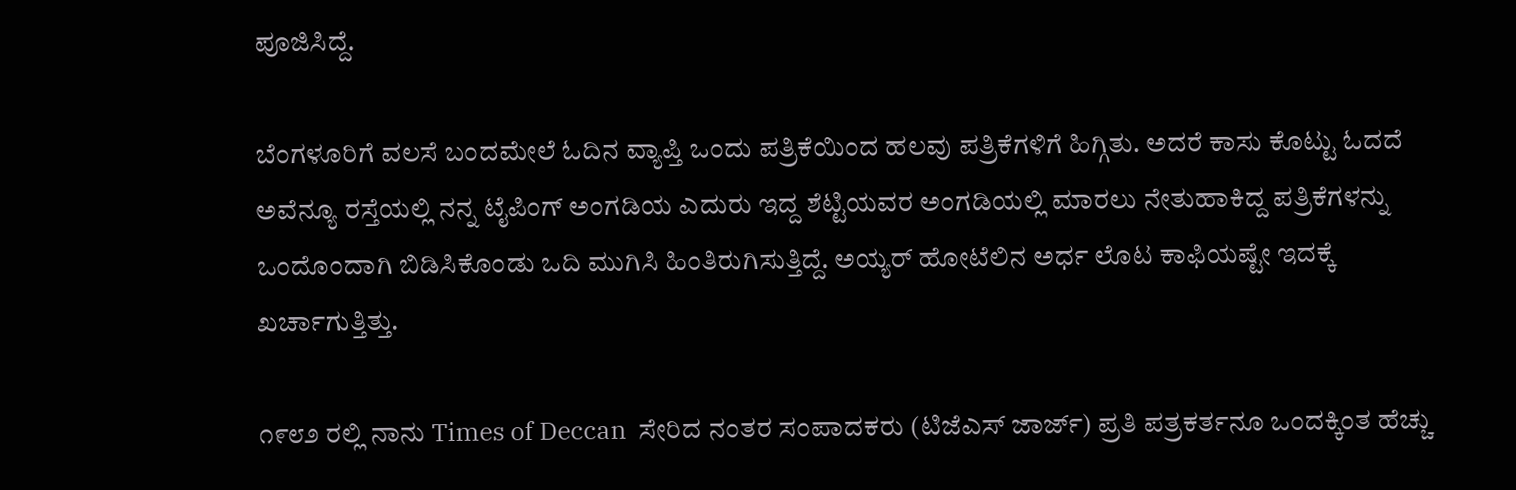ಪೂಜಿಸಿದ್ದೆ.

ಬೆಂಗಳೂರಿಗೆ ವಲಸೆ ಬಂದಮೇಲೆ ಓದಿನ ವ್ಯಾಪ್ತಿ ಒಂದು ಪತ್ರಿಕೆಯಿಂದ ಹಲವು ಪತ್ರಿಕೆಗಳಿಗೆ ಹಿಗ್ಗಿತು. ಅದರೆ ಕಾಸು ಕೊಟ್ಟು ಓದದೆ ಅವೆನ್ಯೂ ರಸ್ತೆಯಲ್ಲಿ ನನ್ನ ಟೈಪಿಂಗ್ ಅಂಗಡಿಯ ಎದುರು ಇದ್ದ ಶೆಟ್ಟಿಯವರ ಅಂಗಡಿಯಲ್ಲಿ ಮಾರಲು ನೇತುಹಾಕಿದ್ದ ಪತ್ರಿಕೆಗಳನ್ನು ಒಂದೊಂದಾಗಿ ಬಿಡಿಸಿಕೊಂಡು ಒದಿ ಮುಗಿಸಿ ಹಿಂತಿರುಗಿಸುತ್ತಿದ್ದೆ. ಅಯ್ಯರ್ ಹೋಟೆಲಿನ ಅರ್ಧ ಲೊಟ ಕಾಫಿಯಷ್ಟೇ ಇದಕ್ಕೆ ಖರ್ಚಾಗುತ್ತಿತ್ತು.

೧೯೮೨ ರಲ್ಲಿ ನಾನು Times of Deccan  ಸೇರಿದ ನಂತರ ಸಂಪಾದಕರು (ಟಿಜೆಎಸ್ ಜಾರ್ಜ್) ಪ್ರತಿ ಪತ್ರಕರ್ತನೂ ಒಂದಕ್ಕಿಂತ ಹೆಚ್ಚು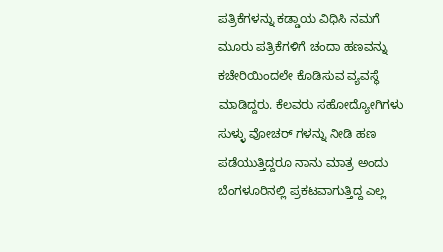ಪತ್ರಿಕೆಗಳನ್ನು ಕಡ್ಡಾಯ ವಿಧಿಸಿ ನಮಗೆ ಮೂರು ಪತ್ರಿಕೆಗಳಿಗೆ ಚಂದಾ ಹಣವನ್ನು ಕಚೇರಿಯಿಂದಲೇ ಕೊಡಿಸುವ ವ್ಯವಸ್ಥೆ ಮಾಡಿದ್ದರು. ಕೆಲವರು ಸಹೋದ್ಯೋಗಿಗಳು ಸುಳ್ಳು ವೋಚರ್ ಗಳನ್ನು ನೀಡಿ ಹಣ ಪಡೆಯುತ್ತಿದ್ದರೂ ನಾನು ಮಾತ್ರ ಅಂದು ಬೆಂಗಳೂರಿನಲ್ಲಿ ಪ್ರಕಟವಾಗುತ್ತಿದ್ದ ಎಲ್ಲ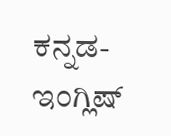ಕನ್ನಡ- ಇಂಗ್ಲಿಷ್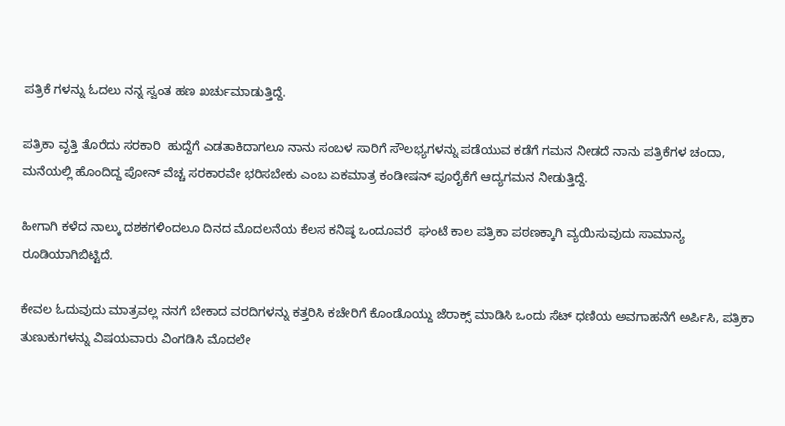ಪತ್ರಿಕೆ ಗಳನ್ನು ಓದಲು ನನ್ನ ಸ್ವಂತ ಹಣ ಖರ್ಚುಮಾಡುತ್ತಿದ್ದೆ.

ಪತ್ರಿಕಾ ವೃತ್ತಿ ತೊರೆದು ಸರಕಾರಿ  ಹುದ್ದೆಗೆ ಎಡತಾಕಿದಾಗಲೂ ನಾನು ಸಂಬಳ ಸಾರಿಗೆ ಸೌಲಭ್ಯಗಳನ್ನು ಪಡೆಯುವ ಕಡೆಗೆ ಗಮನ ನೀಡದೆ ನಾನು ಪತ್ರಿಕೆಗಳ ಚಂದಾ, ಮನೆಯಲ್ಲಿ ಹೊಂದಿದ್ದ ಪೋನ್ ವೆಚ್ಚ ಸರಕಾರವೇ ಭರಿಸಬೇಕು ಎಂಬ ಏಕಮಾತ್ರ ಕಂಡೀಷನ್ ಪೂರೈಕೆಗೆ ಆದ್ಯಗಮನ ನೀಡುತ್ತಿದ್ದೆ.

ಹೀಗಾಗಿ ಕಳೆದ ನಾಲ್ಕು ದಶಕಗಳಿಂದಲೂ ದಿನದ ಮೊದಲನೆಯ ಕೆಲಸ ಕನಿಷ್ಠ ಒಂದೂವರೆ  ಘಂಟೆ ಕಾಲ ಪತ್ರಿಕಾ ಪಠಣಕ್ಕಾಗಿ ವ್ಯಯಿಸುವುದು ಸಾಮಾನ್ಯ ರೂಡಿಯಾಗಿಬಿಟ್ಟಿದೆ.

ಕೇವಲ‌ ಓದುವುದು ಮಾತ್ರವಲ್ಲ ನನಗೆ ಬೇಕಾದ ವರದಿಗಳನ್ನು ಕತ್ತರಿಸಿ ಕಚೇರಿಗೆ ಕೊಂಡೊಯ್ದು ಜೆರಾಕ್ಸ್ ಮಾಡಿಸಿ ಒಂದು ಸೆಟ್ ಧಣಿಯ ಅವಗಾಹನೆಗೆ ಅರ್ಪಿಸಿ, ಪತ್ರಿಕಾ ತುಣುಕುಗಳನ್ನು ವಿಷಯವಾರು ವಿಂಗಡಿಸಿ ಮೊದಲೇ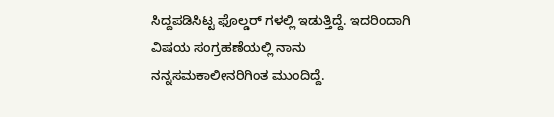ಸಿದ್ದಪಡಿಸಿಟ್ಟ ಫೊಲ್ಡರ್ ಗಳಲ್ಲಿ ಇಡುತ್ತಿದ್ದೆ. ಇದರಿಂದಾಗಿ ವಿಷಯ ಸಂಗ್ರಹಣೆಯಲ್ಲಿ ನಾನು ನನ್ನ‌ಸಮಕಾಲೀನರಿಗಿಂತ ಮುಂದಿದ್ದೆ.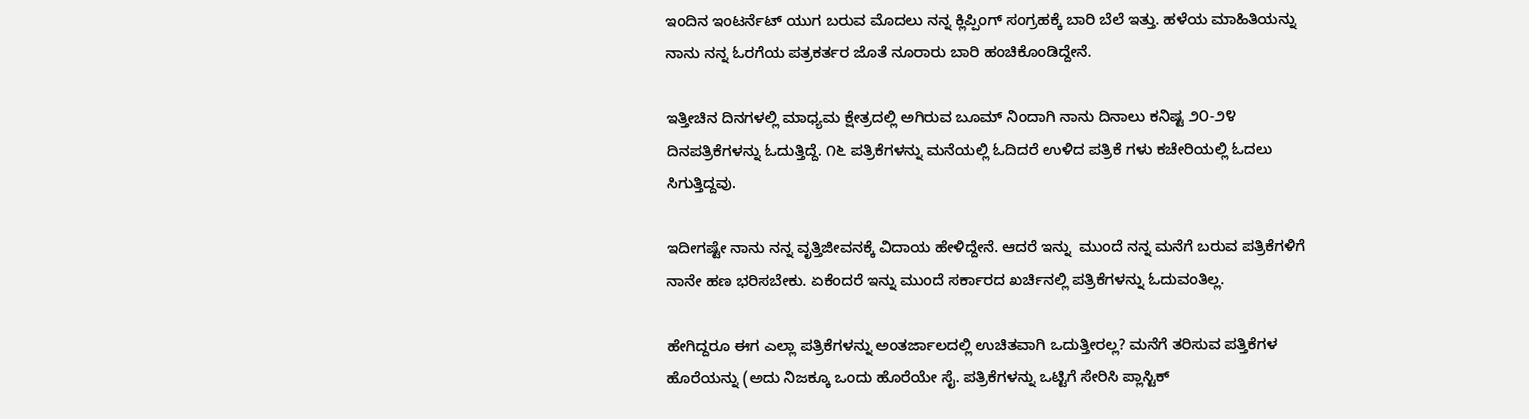ಇಂದಿನ ಇಂಟರ್ನೆಟ್ ಯುಗ ಬರುವ ಮೊದಲು ನನ್ನ ಕ್ಲಿಪ್ಪಿಂಗ್ ಸಂಗ್ರಹಕ್ಕೆ ಬಾರಿ ಬೆಲೆ ಇತ್ತು. ಹಳೆಯ ಮಾಹಿತಿಯನ್ನು ನಾನು ನನ್ನ ಓರಗೆಯ ಪತ್ರಕರ್ತರ ಜೊತೆ ನೂರಾರು ಬಾರಿ ಹಂಚಿಕೊಂಡಿದ್ದೇನೆ.

ಇತ್ತೀಚಿನ‌ ದಿನಗಳಲ್ಲಿ ಮಾಧ್ಯಮ ಕ್ಷೇತ್ರದಲ್ಲಿ ಅಗಿರುವ ಬೂಮ್ ನಿಂದಾಗಿ ನಾನು ದಿನಾಲು ಕನಿಷ್ಟ ೨೦-೨೪ ದಿನಪತ್ರಿಕೆಗಳನ್ನು ಓದುತ್ತಿದ್ದೆ. ೧೬ ಪತ್ರಿಕೆಗಳನ್ನು ಮನೆಯಲ್ಲಿ ಓದಿದರೆ ಉಳಿದ ಪತ್ರಿಕೆ ಗಳು ಕಚೇರಿಯಲ್ಲಿ ಓದಲು ಸಿಗುತ್ತಿದ್ದವು.

ಇದೀಗಷ್ಟೇ ನಾನು ನನ್ನ ವೃತ್ತಿಜೀವನಕ್ಕೆ ವಿದಾಯ ಹೇಳಿದ್ದೇನೆ. ಆದರೆ ಇನ್ನು  ಮುಂದೆ ನನ್ನ ಮನೆಗೆ ಬರುವ ಪತ್ರಿಕೆಗಳಿಗೆ ನಾನೇ ಹಣ ಭರಿಸಬೇಕು. ಏಕೆಂದರೆ ಇನ್ನು ಮುಂದೆ ಸರ್ಕಾರದ ಖರ್ಚಿನಲ್ಲಿ ಪತ್ರಿಕೆಗಳನ್ನು ಓದುವಂತಿಲ್ಲ.

ಹೇಗಿದ್ದರೂ ಈಗ ಎಲ್ಲಾ ಪತ್ರಿಕೆಗಳನ್ನು ಅಂತರ್ಜಾಲದಲ್ಲಿ ಉಚಿತವಾಗಿ ಒದುತ್ತೀರಲ್ಲ? ಮನೆಗೆ ತರಿಸುವ ಪತ್ತಿಕೆಗಳ ಹೊರೆಯನ್ನು (ಅದು ನಿಜಕ್ಕೂ ಒಂದು ಹೊರೆಯೇ ಸೈ. ಪತ್ರಿಕೆಗಳನ್ನು ಒಟ್ಟಿಗೆ ಸೇರಿಸಿ ಪ್ಲಾಸ್ಟಿಕ್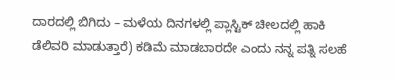ದಾರದಲ್ಲಿ ಬಿಗಿದು – ಮಳೆಯ ದಿನಗಳಲ್ಲಿ ಪ್ಲಾಸ್ಟಿಕ್ ಚೀಲದಲ್ಲಿ ಹಾಕಿ ಡೆಲಿವರಿ ಮಾಡುತ್ತಾರೆ) ಕಡಿಮೆ ಮಾಡಬಾರದೇ ಎಂದು ನನ್ನ ಪತ್ನಿ ಸಲಹೆ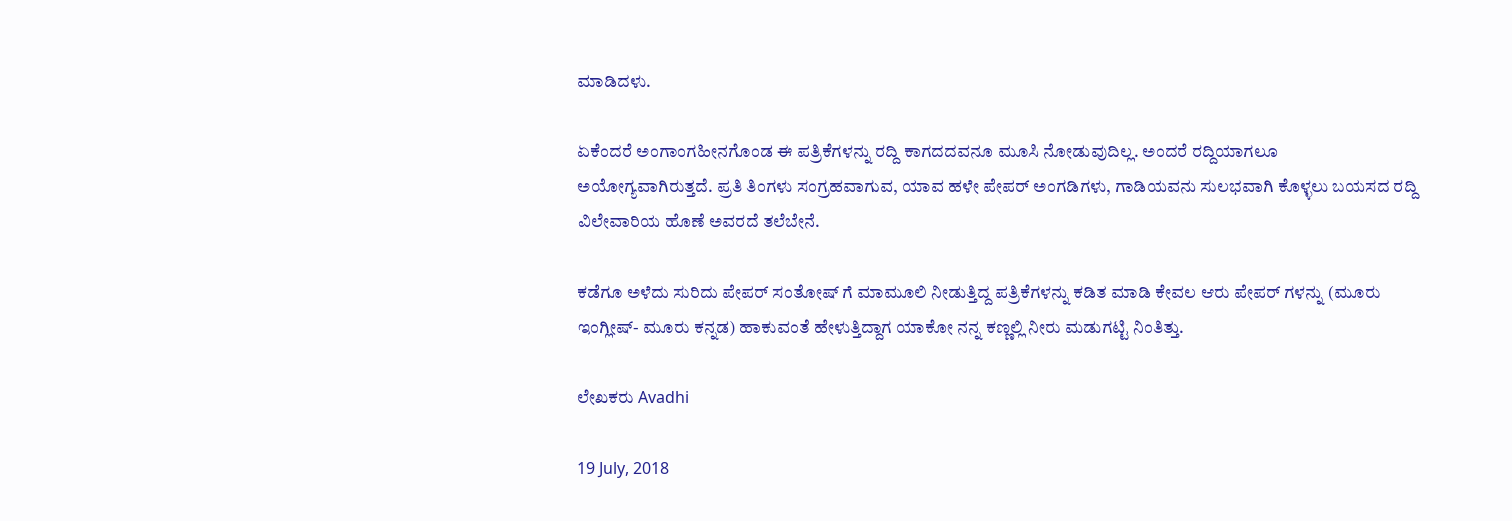ಮಾಡಿದಳು.

ಏಕೆಂದರೆ ಅಂಗಾಂಗಹೀನಗೊಂಡ ಈ ಪತ್ರಿಕೆಗಳನ್ನು ರದ್ದಿ ಕಾಗದದವನೂ ಮೂಸಿ ನೋಡುವುದಿಲ್ಲ. ಅಂದರೆ ರದ್ದಿಯಾಗಲೂ ಅಯೋಗ್ಯವಾಗಿರುತ್ತದೆ. ಪ್ರತಿ ತಿಂಗಳು ಸಂಗ್ರಹವಾಗುವ, ಯಾವ ಹಳೇ ಪೇಪರ್ ಅಂಗಡಿಗಳು, ಗಾಡಿಯವನು ಸುಲಭವಾಗಿ ಕೊಳ್ಳಲು ಬಯಸದ ರದ್ದಿ ವಿಲೇವಾರಿಯ ಹೊಣೆ ಅವರದೆ ತಲೆಬೇನೆ.

ಕಡೆಗೂ ಅಳೆದು ಸುರಿದು ಪೇಪರ್ ಸಂತೋಷ್ ಗೆ ಮಾಮೂಲಿ ನೀಡುತ್ತಿದ್ದ ಪತ್ರಿಕೆಗಳನ್ನು ಕಡಿತ ಮಾಡಿ ಕೇವಲ ಆರು ಪೇಪರ್ ಗಳನ್ನು (ಮೂರು ಇಂಗ್ಲೀಷ್- ಮೂರು ಕನ್ನಡ) ಹಾಕುವಂತೆ ಹೇಳುತ್ತಿದ್ದಾಗ ಯಾಕೋ ನನ್ನ ಕಣ್ಣಲ್ಲಿ ನೀರು ಮಡುಗಟ್ಟಿ ನಿಂತಿತ್ತು.

ಲೇಖಕರು Avadhi

19 July, 2018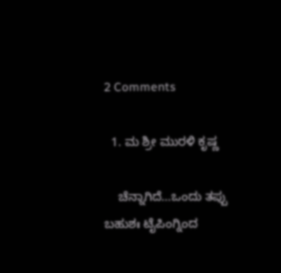2 Comments

  1. ಮ ಶ್ರೀ ಮುರಳಿ ಕೃಷ್ಣ

    ಚೆನ್ನಾಗಿದೆ…ಒಂದು ತಪ್ಪು ಬಹುಶಃ ಟೈಪಿಂಗ್ನಿಂದ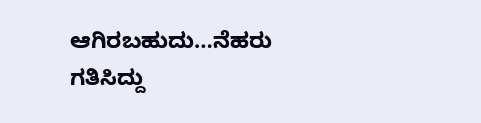ಆಗಿರಬಹುದು…ನೆಹರು ಗತಿಸಿದ್ದು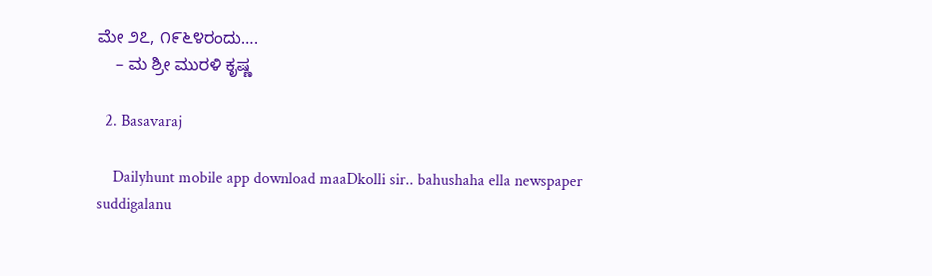ಮೇ ೨೭, ೧೯೬೪ರಂದು….
    – ಮ ಶ್ರೀ ಮುರಳಿ ಕೃಷ್ಣ

  2. Basavaraj

    Dailyhunt mobile app download maaDkolli sir.. bahushaha ella newspaper suddigalanu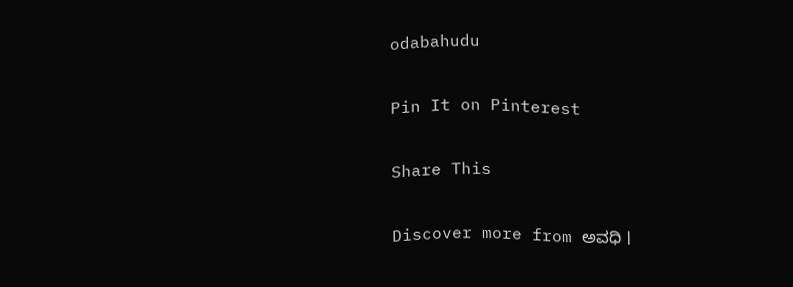odabahudu

Pin It on Pinterest

Share This

Discover more from ಅವಧಿ ।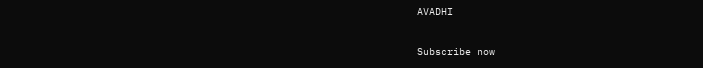AVADHI

Subscribe now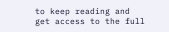to keep reading and get access to the full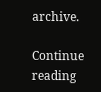archive.

Continue reading